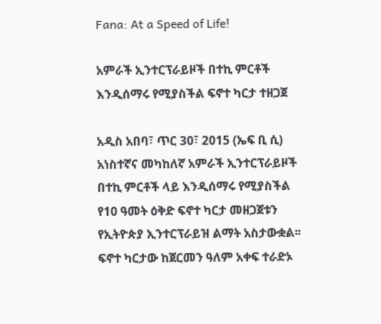Fana: At a Speed of Life!

አምራች ኢንተርፕራይዞች በተኪ ምርቶች እንዲሰማሩ የሚያስችል ፍኖተ ካርታ ተዘጋጀ

አዲስ አበባ፣ ጥር 30፣ 2015 (ኤፍ ቢ ሲ) አነስተኛና መካከለኛ አምራች ኢንተርፕራይዞች በተኪ ምርቶች ላይ እንዲሰማሩ የሚያስችል የ10 ዓመት ዕቅድ ፍኖተ ካርታ መዘጋጀቱን የኢትዮጵያ ኢንተርፕራይዝ ልማት አስታውቋል፡፡ ፍኖተ ካርታው ከጀርመን ዓለም አቀፍ ተራድኦ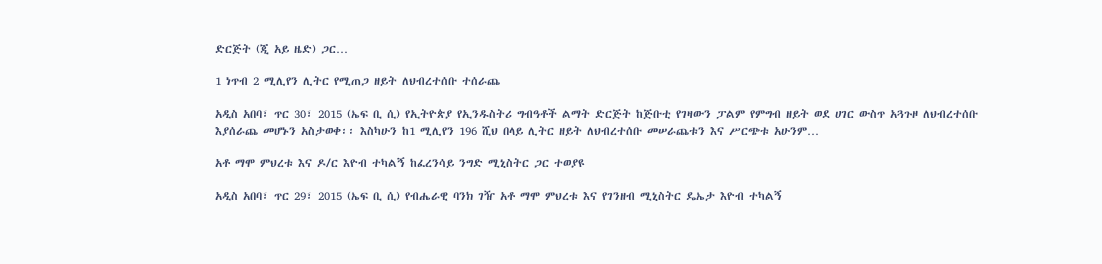ድርጅት (ጂ አይ ዜድ) ጋር…

1 ነጥብ 2 ሚሊየን ሊትር የሚጠጋ ዘይት ለህብረተሰቡ ተሰራጨ

አዲስ አበባ፣ ጥር 30፣ 2015 (ኤፍ ቢ ሲ) የኢትዮጵያ የኢንዱስትሪ ግብዓቶች ልማት ድርጅት ከጅቡቲ የገዛውን ፓልም የምግብ ዘይት ወደ ሀገር ውስጥ አጓጉዞ ለህብረተሰቡ እያሰራጨ መሆኑን አስታወቀ፡፡ እስካሁን ከ1 ሚሊየን 196 ሺህ በላይ ሊትር ዘይት ለህብረተሰቡ መሠራጨቱን እና ሥርጭቱ አሁንም…

አቶ ማሞ ምህረቱ እና ዶ/ር እዮብ ተካልኝ ከፈረንሳይ ንግድ ሚኒስትር ጋር ተወያዩ

አዲስ አበባ፣ ጥር 29፣ 2015 (ኤፍ ቢ ሲ) የብሔራዊ ባንክ ገዥ አቶ ማሞ ምህረቱ እና የገንዘብ ሚኒስትር ዴኤታ እዮብ ተካልኝ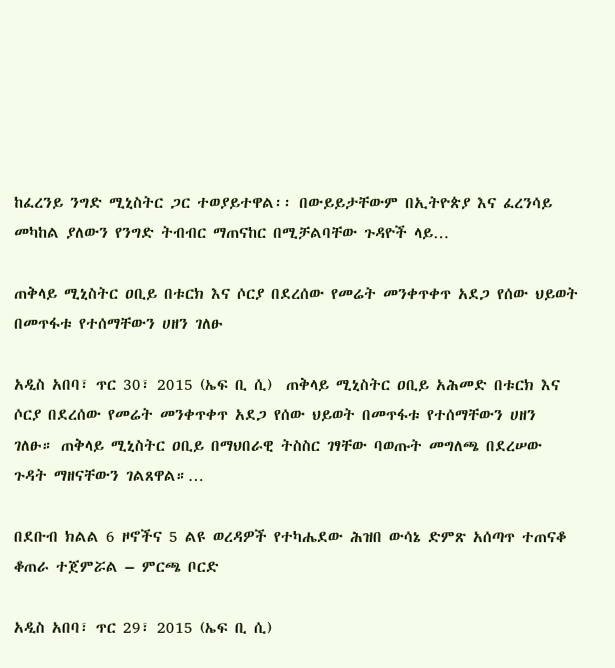ከፈረንይ ንግድ ሚኒስትር ጋር ተወያይተዋል፡፡ በውይይታቸውም በኢትዮጵያ እና ፈረንሳይ መካከል ያለውን የንግድ ትብብር ማጠናከር በሚቻልባቸው ጉዳዮች ላይ…

ጠቅላይ ሚኒስትር ዐቢይ በቱርክ እና ሶርያ በደረሰው የመሬት መንቀጥቀጥ አደጋ የሰው ህይወት በመጥፋቱ የተሰማቸውን ሀዘን ገለፁ

አዲስ አበባ፣ ጥር 30፣ 2015 (ኤፍ ቢ ሲ)  ጠቅላይ ሚኒስትር ዐቢይ አሕመድ በቱርክ እና ሶርያ በደረሰው የመሬት መንቀጥቀጥ አደጋ የሰው ህይወት በመጥፋቱ የተሰማቸውን ሀዘን ገለፁ። ጠቅላይ ሚኒስትር ዐቢይ በማህበራዊ ትስስር ገፃቸው ባወጡት መግለጫ በደረሠው ጉዳት ማዘናቸውን ገልጸዋል።…

በደቡብ ክልል 6 ዞኖችና 5 ልዩ ወረዳዎች የተካሔደው ሕዝበ ውሳኔ ድምጽ አሰጣጥ ተጠናቆ ቆጠራ ተጀምሯል – ምርጫ ቦርድ

አዲስ አበባ፣ ጥር 29፣ 2015 (ኤፍ ቢ ሲ)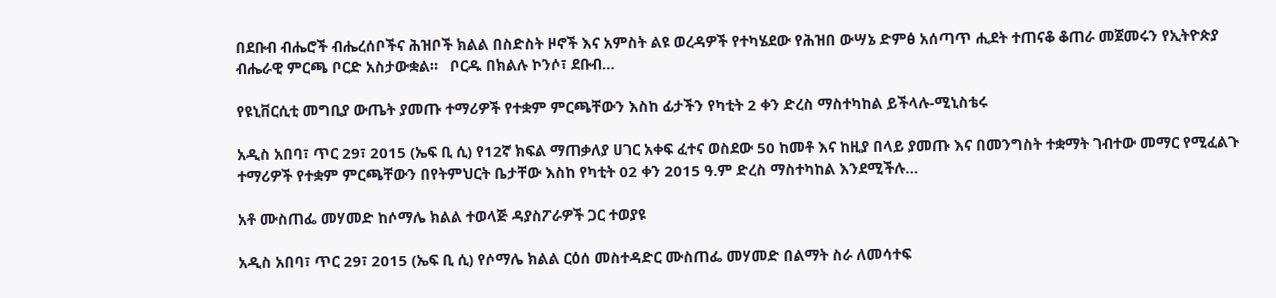በደቡብ ብሔሮች ብሔረሰቦችና ሕዝቦች ክልል በስድስት ዞኖች እና አምስት ልዩ ወረዳዎች የተካሄደው የሕዝበ ውሣኔ ድምፅ አሰጣጥ ሒደት ተጠናቆ ቆጠራ መጀመሩን የኢትዮጵያ ብሔራዊ ምርጫ ቦርድ አስታውቋል።   ቦርዱ በክልሉ ኮንሶ፣ ደቡብ…

የዩኒቨርሲቲ መግቢያ ውጤት ያመጡ ተማሪዎች የተቋም ምርጫቸውን እስከ ፊታችን የካቲት 2 ቀን ድረስ ማስተካከል ይችላሉ-ሚኒስቴሩ

አዲስ አበባ፣ ጥር 29፣ 2015 (ኤፍ ቢ ሲ) የ12ኛ ክፍል ማጠቃለያ ሀገር አቀፍ ፈተና ወስደው 50 ከመቶ እና ከዚያ በላይ ያመጡ እና በመንግስት ተቋማት ገብተው መማር የሚፈልጉ ተማሪዎች የተቋም ምርጫቸውን በየትምህርት ቤታቸው እስከ የካቲት 02 ቀን 2015 ዓ.ም ድረስ ማስተካከል እንደሚችሉ…

አቶ ሙስጠፌ መሃመድ ከሶማሌ ክልል ተወላጅ ዳያስፖራዎች ጋር ተወያዩ

አዲስ አበባ፣ ጥር 29፣ 2015 (ኤፍ ቢ ሲ) የሶማሌ ክልል ርዕሰ መስተዳድር ሙስጠፌ መሃመድ በልማት ስራ ለመሳተፍ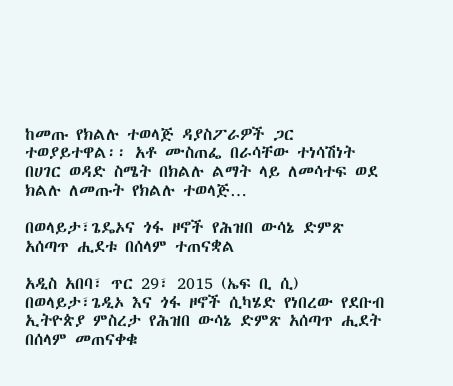ከመጡ የክልሉ ተወላጅ ዳያስፖራዎች ጋር ተወያይተዋል፡፡ አቶ ሙስጠፌ በራሳቸው ተነሳሽነት በሀገር ወዳድ ስሜት በክልሉ ልማት ላይ ለመሳተፍ ወደ ክልሉ ለመጡት የክልሉ ተወላጅ…

በወላይታ፣ጌዴኦና ጎፋ ዞኖች የሕዝበ ውሳኔ ድምጽ አሰጣጥ ሒደቱ በሰላም ተጠናቋል

አዲስ አበባ፣ ጥር 29፣ 2015 (ኤፍ ቢ ሲ) በወላይታ፣ጌዲኦ እና ጎፋ ዞኖች ሲካሄድ የነበረው የደቡብ ኢትዮጵያ ምስረታ የሕዝበ ውሳኔ ድምጽ አሰጣጥ ሒደት በሰላም መጠናቀቁ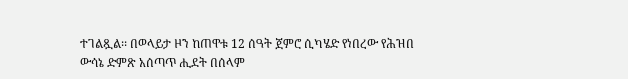ተገልጿል፡፡ በወላይታ ዞን ከጠዋቱ 12 ሰዓት ጀምሮ ሲካሄድ የነበረው የሕዝበ ውሳኔ ድምጽ አሰጣጥ ሒደት በሰላም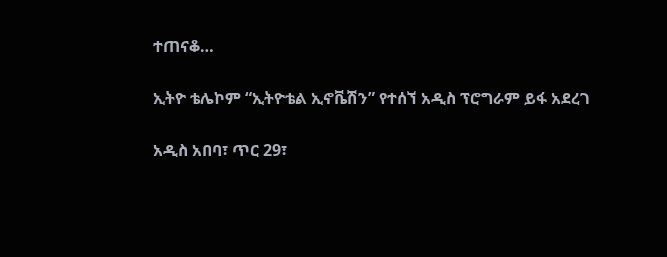ተጠናቆ…

ኢትዮ ቴሌኮም “ኢትዮቴል ኢኖቬሽን” የተሰኘ አዲስ ፕሮግራም ይፋ አደረገ

አዲስ አበባ፣ ጥር 29፣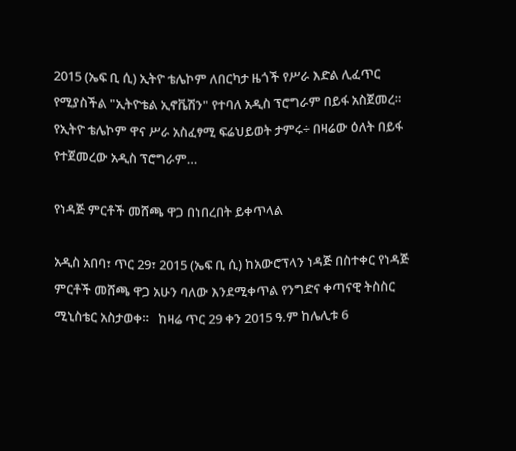2015 (ኤፍ ቢ ሲ) ኢትዮ ቴሌኮም ለበርካታ ዜጎች የሥራ እድል ሊፈጥር የሚያስችል "ኢትዮቴል ኢኖቬሽን" የተባለ አዲስ ፕሮግራም በይፋ አስጀመረ።   የኢትዮ ቴሌኮም ዋና ሥራ አስፈፃሚ ፍሬህይወት ታምሩ÷ በዛሬው ዕለት በይፋ የተጀመረው አዲስ ፕሮግራም…

የነዳጅ ምርቶች መሸጫ ዋጋ በነበረበት ይቀጥላል

አዲስ አበባ፣ ጥር 29፣ 2015 (ኤፍ ቢ ሲ) ከአውሮፕላን ነዳጅ በስተቀር የነዳጅ ምርቶች መሸጫ ዋጋ አሁን ባለው እንደሚቀጥል የንግድና ቀጣናዊ ትስስር ሚኒስቴር አስታወቀ።   ከዛሬ ጥር 29 ቀን 2015 ዓ.ም ከሌሊቱ 6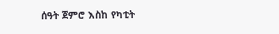ሰዓት ጀምሮ እስከ የካቲት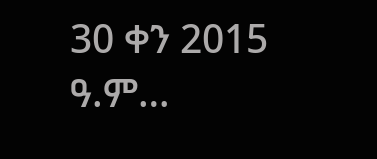30 ቀን 2015 ዓ.ም…